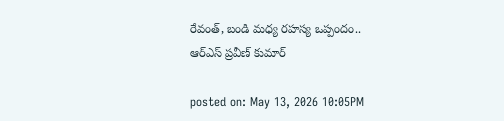రేవంత్, బండి మధ్య రహస్య ఒప్పందం.. ఆర్ఎస్ ప్రవీణ్ కుమార్

posted on: May 13, 2026 10:05PM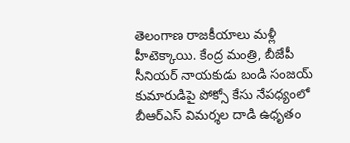తెలంగాణ రాజకీయాలు మళ్లీ హీటెక్కాయి. కేంద్ర మంత్రి, బీజేపీ సీనియర్ నాయకుడు బండి సంజయ్ కుమారుడిపై పోక్సో కేసు నేపధ్యంలో బీఆర్ఎస్ విమర్శల దాడి ఉధృతం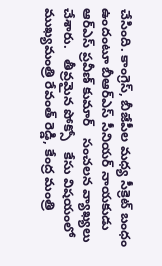చేసింది. కాంగ్రెస్, బీజేపీల మధ్య సీక్రెట్ బంధం ఉందంటూ బీఆర్ఎస్ సీనియర్ నాయకుడు   ఆర్ఎస్ ప్రవీణ్ కుమార్   సంచలన వ్యాఖ్యలు చేశారు.   తీవ్రమైన పోక్సో   కేసు విషయంలో ముఖ్యమంత్రి రేవంత్ రెడ్డి, కేంద్ర మంత్రి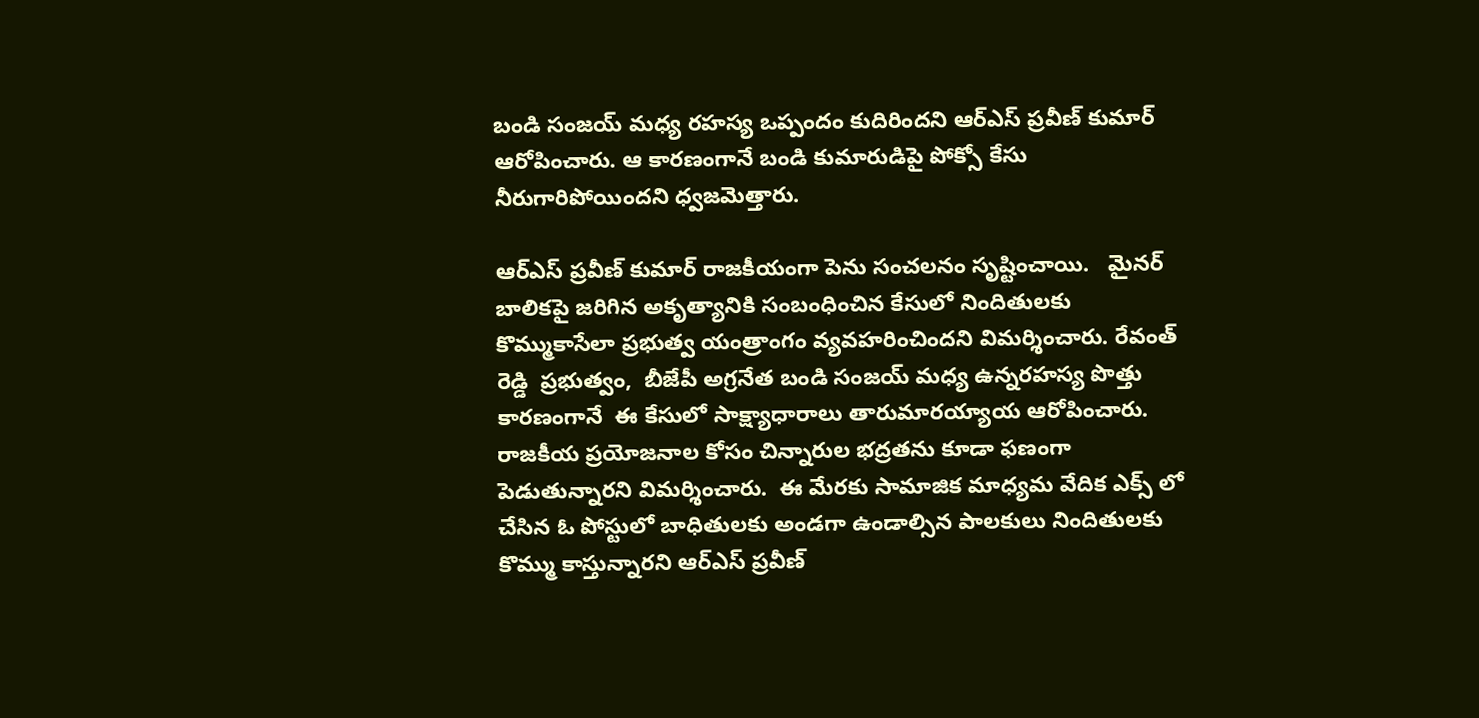బండి సంజయ్ మధ్య రహస్య ఒప్పందం కుదిరిందని ఆర్ఎస్ ప్రవీణ్ కుమార్ ఆరోపించారు. ఆ కారణంగానే బండి కుమారుడిపై పోక్సో కేసు నీరుగారిపోయిందని ధ్వజమెత్తారు.

ఆర్ఎస్ ప్రవీణ్ కుమార్ రాజకీయంగా పెను సంచలనం సృష్టించాయి.   మైనర్ బాలికపై జరిగిన అకృత్యానికి సంబంధించిన కేసులో నిందితులకు కొమ్ముకాసేలా ప్రభుత్వ యంత్రాంగం వ్యవహరించిందని విమర్శించారు. రేవంత్ రెడ్డి  ప్రభుత్వం,  బీజేపీ అగ్రనేత బండి సంజయ్ మధ్య ఉన్నరహస్య పొత్తు కారణంగానే  ఈ కేసులో సాక్ష్యాధారాలు తారుమారయ్యాయ ఆరోపించారు.  రాజకీయ ప్రయోజనాల కోసం చిన్నారుల భద్రతను కూడా ఫణంగా పెడుతున్నారని విమర్శించారు.  ఈ మేరకు సామాజిక మాధ్యమ వేదిక ఎక్స్ లో చేసిన ఓ పోస్టులో బాధితులకు అండగా ఉండాల్సిన పాలకులు నిందితులకు కొమ్ము కాస్తున్నారని ఆర్ఎస్ ప్రవీణ్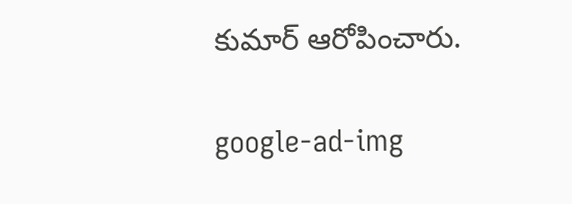కుమార్ ఆరోపించారు.

google-ad-img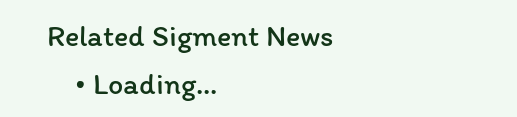Related Sigment News
    • Loading...